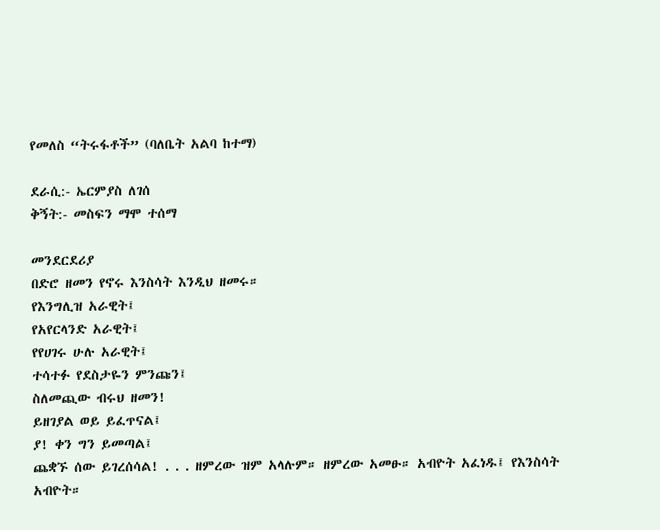የመለስ “ትሩፋቶች” (ባለቤት አልባ ከተማ)

ደራሲ:- ኤርምያስ ለገሰ
ቅኝት:- መስፍን ማሞ ተሰማ

መንደርደሪያ
በድሮ ዘመን የኖሩ እንስሳት እንዲህ ዘመሩ።
የእንግሊዝ አራዊት፤
የአየርላንድ አራዊት፤
የየሀገሩ ሁሉ አራዊት፤
ተሳተፉ የደስታዬን ምንጩን፤
ስለመጪው ብሩህ ዘመን!
ይዘገያል ወይ ይፈጥናል፤
ያ! ቀን ግን ይመጣል፤
ጨቋኙ ሰው ይገረሰሳል! . . . ዘምረው ዝም አላሉም። ዘምረው አመፁ። አብዮት አፈነዱ፤ የእንስሳት አብዮት።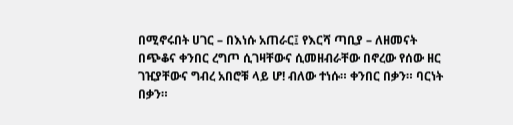በሚኖሩበት ሀገር – በእነሱ አጠራር፤ የእርሻ ጣቢያ – ለዘመናት በጭቆና ቀንበር ረግጦ ሲገዛቸውና ሲመዘብራቸው በኖረው የሰው ዘር ገዢያቸውና ግብረ አበሮቹ ላይ ሆ! ብለው ተነሱ። ቀንበር በቃን። ባርነት በቃን።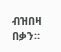ብዝበዛ በቃን።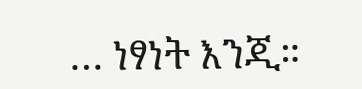… ነፃነት እንጂ።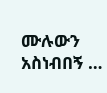ሙሉውን አስነብበኝ …